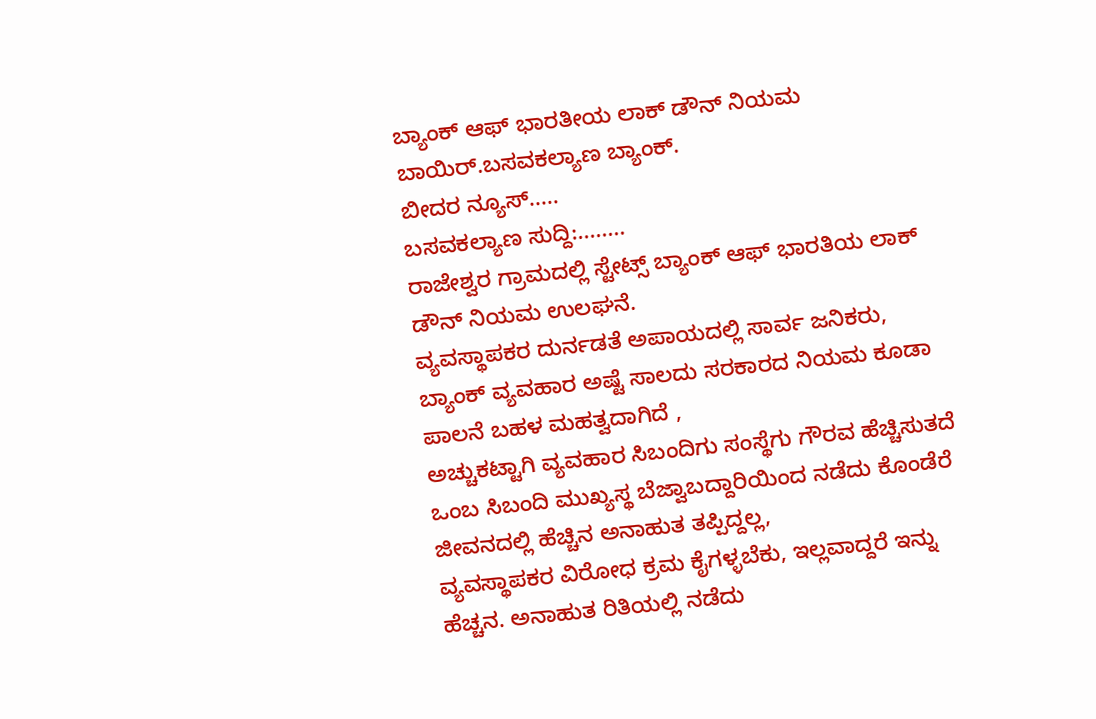ಬ್ಯಾಂಕ್ ಆಫ್ ಭಾರತೀಯ ಲಾಕ್ ಡೌನ್ ನಿಯಮ ಬಾಯಿರ್.ಬಸವಕಲ್ಯಾಣ ಬ್ಯಾಂಕ್.
ಬೀದರ ನ್ಯೂಸ್.....
ಬಸವಕಲ್ಯಾಣ ಸುದ್ದಿ:........
ರಾಜೇಶ್ವರ ಗ್ರಾಮದಲ್ಲಿ ಸ್ಟೇಟ್ಸ್ ಬ್ಯಾಂಕ್ ಆಫ್ ಭಾರತಿಯ ಲಾಕ್ ಡೌನ್ ನಿಯಮ ಉಲಘನೆ.
ವ್ಯವಸ್ಥಾಪಕರ ದುರ್ನಡತೆ ಅಪಾಯದಲ್ಲಿ ಸಾರ್ವ ಜನಿಕರು,
ಬ್ಯಾಂಕ್ ವ್ಯವಹಾರ ಅಷ್ಟೆ ಸಾಲದು ಸರಕಾರದ ನಿಯಮ ಕೂಡಾ ಪಾಲನೆ ಬಹಳ ಮಹತ್ವದಾಗಿದೆ ,
ಅಚ್ಚುಕಟ್ಟಾಗಿ ವ್ಯವಹಾರ ಸಿಬಂದಿಗು ಸಂಸ್ಥೆಗು ಗೌರವ ಹೆಚ್ಚಿಸುತದೆ ಒಂಬ ಸಿಬಂದಿ ಮುಖ್ಯಸ್ಥ ಬೆಜ್ವಾಬದ್ದಾರಿಯಿಂದ ನಡೆದು ಕೊಂಡೆರೆ ಜೀವನದಲ್ಲಿ ಹೆಚ್ಚಿನ ಅನಾಹುತ ತಪ್ಪಿದ್ದಲ್ಲ,
ವ್ಯವಸ್ಥಾಪಕರ ವಿರೋಧ ಕ್ರಮ ಕೈಗಳ್ಳಬೆಕು, ಇಲ್ಲವಾದ್ದರೆ ಇನ್ನು ಹೆಚ್ಚನ. ಅನಾಹುತ ರಿತಿಯಲ್ಲಿ ನಡೆದು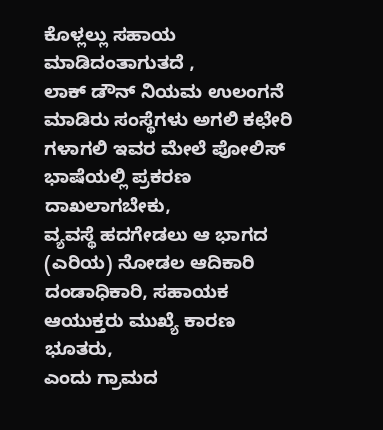ಕೊಳ್ಲಲ್ಲು ಸಹಾಯ ಮಾಡಿದಂತಾಗುತದೆ ,
ಲಾಕ್ ಡೌನ್ ನಿಯಮ ಉಲಂಗನೆ ಮಾಡಿರು ಸಂಸ್ಥೆಗಳು ಅಗಲಿ ಕಛೇರಿ ಗಳಾಗಲಿ ಇವರ ಮೇಲೆ ಪೋಲಿಸ್ ಭಾಷೆಯಲ್ಲಿ ಪ್ರಕರಣ ದಾಖಲಾಗಬೇಕು,
ವ್ಯವಸ್ಥೆ ಹದಗೇಡಲು ಆ ಭಾಗದ (ಎರಿಯ) ನೋಡಲ ಆದಿಕಾರಿ ದಂಡಾಧಿಕಾರಿ, ಸಹಾಯಕ ಆಯುಕ್ತರು ಮುಖ್ಯೆ ಕಾರಣ ಭೂತರು,
ಎಂದು ಗ್ರಾಮದ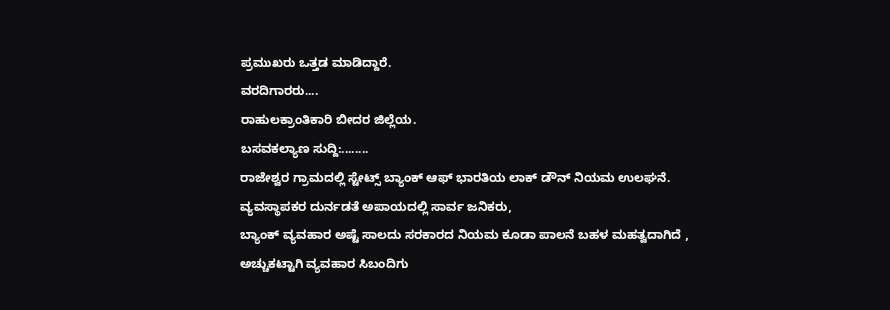ಪ್ರಮುಖರು ಒತ್ತಡ ಮಾಡಿದ್ದಾರೆ.
ವರದಿಗಾರರು....
ರಾಹುಲಕ್ರಾಂತಿಕಾರಿ ಬೀದರ ಜಿಲ್ಲೆಯ.
ಬಸವಕಲ್ಯಾಣ ಸುದ್ದಿ:........
ರಾಜೇಶ್ವರ ಗ್ರಾಮದಲ್ಲಿ ಸ್ಟೇಟ್ಸ್ ಬ್ಯಾಂಕ್ ಆಫ್ ಭಾರತಿಯ ಲಾಕ್ ಡೌನ್ ನಿಯಮ ಉಲಘನೆ.
ವ್ಯವಸ್ಥಾಪಕರ ದುರ್ನಡತೆ ಅಪಾಯದಲ್ಲಿ ಸಾರ್ವ ಜನಿಕರು,
ಬ್ಯಾಂಕ್ ವ್ಯವಹಾರ ಅಷ್ಟೆ ಸಾಲದು ಸರಕಾರದ ನಿಯಮ ಕೂಡಾ ಪಾಲನೆ ಬಹಳ ಮಹತ್ವದಾಗಿದೆ ,
ಅಚ್ಚುಕಟ್ಟಾಗಿ ವ್ಯವಹಾರ ಸಿಬಂದಿಗು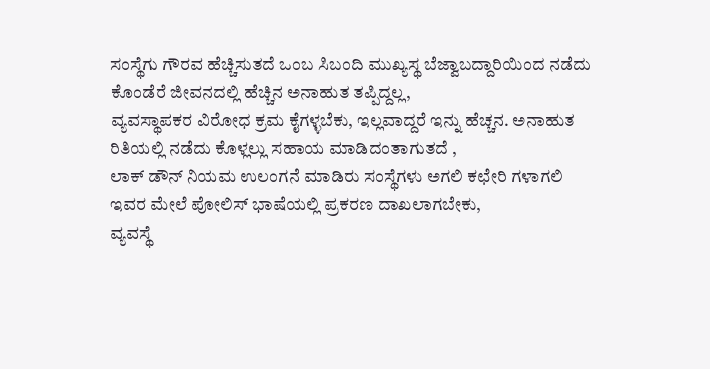ಸಂಸ್ಥೆಗು ಗೌರವ ಹೆಚ್ಚಿಸುತದೆ ಒಂಬ ಸಿಬಂದಿ ಮುಖ್ಯಸ್ಥ ಬೆಜ್ವಾಬದ್ದಾರಿಯಿಂದ ನಡೆದು ಕೊಂಡೆರೆ ಜೀವನದಲ್ಲಿ ಹೆಚ್ಚಿನ ಅನಾಹುತ ತಪ್ಪಿದ್ದಲ್ಲ,
ವ್ಯವಸ್ಥಾಪಕರ ವಿರೋಧ ಕ್ರಮ ಕೈಗಳ್ಳಬೆಕು, ಇಲ್ಲವಾದ್ದರೆ ಇನ್ನು ಹೆಚ್ಚನ. ಅನಾಹುತ ರಿತಿಯಲ್ಲಿ ನಡೆದು ಕೊಳ್ಲಲ್ಲು ಸಹಾಯ ಮಾಡಿದಂತಾಗುತದೆ ,
ಲಾಕ್ ಡೌನ್ ನಿಯಮ ಉಲಂಗನೆ ಮಾಡಿರು ಸಂಸ್ಥೆಗಳು ಅಗಲಿ ಕಛೇರಿ ಗಳಾಗಲಿ ಇವರ ಮೇಲೆ ಪೋಲಿಸ್ ಭಾಷೆಯಲ್ಲಿ ಪ್ರಕರಣ ದಾಖಲಾಗಬೇಕು,
ವ್ಯವಸ್ಥೆ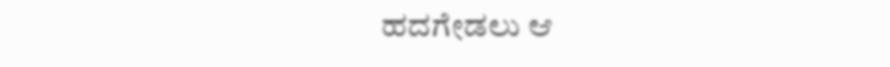ಹದಗೇಡಲು ಆ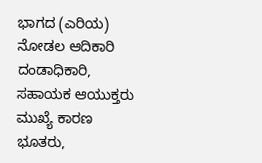ಭಾಗದ (ಎರಿಯ) ನೋಡಲ ಆದಿಕಾರಿ ದಂಡಾಧಿಕಾರಿ, ಸಹಾಯಕ ಆಯುಕ್ತರು ಮುಖ್ಯೆ ಕಾರಣ ಭೂತರು,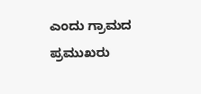ಎಂದು ಗ್ರಾಮದ ಪ್ರಮುಖರು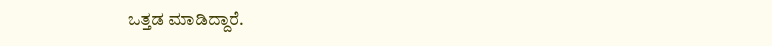ಒತ್ತಡ ಮಾಡಿದ್ದಾರೆ.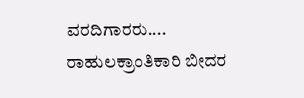ವರದಿಗಾರರು....
ರಾಹುಲಕ್ರಾಂತಿಕಾರಿ ಬೀದರ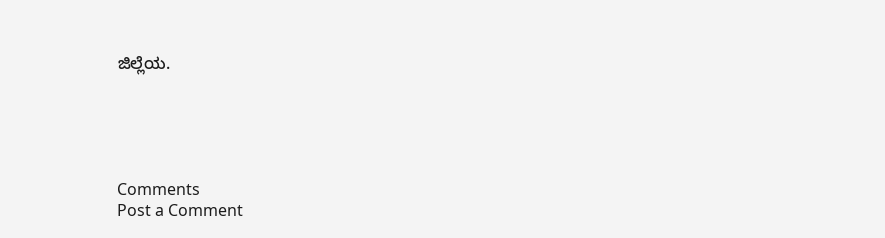ಜಿಲ್ಲೆಯ.





Comments
Post a Comment